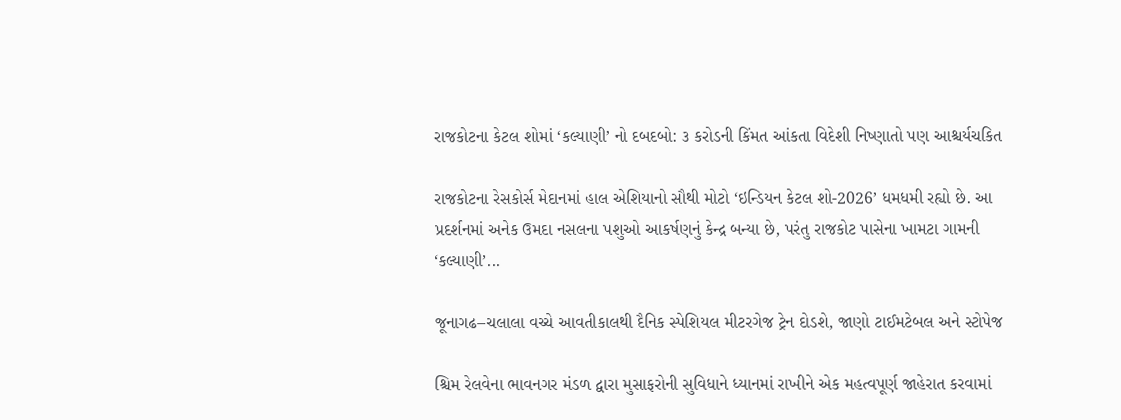રાજકોટના કેટલ શોમાં ‘કલ્યાણી’ નો દબદબો: ૩ કરોડની કિંમત આંકતા વિદેશી નિષ્ણાતો પણ આશ્ચર્યચકિત

રાજકોટના રેસકોર્સ મેદાનમાં હાલ એશિયાનો સૌથી મોટો ‘ઇન્ડિયન કેટલ શો-2026’ ધમધમી રહ્યો છે. આ પ્રદર્શનમાં અનેક ઉમદા નસલના પશુઓ આકર્ષણનું કેન્દ્ર બન્યા છે, પરંતુ રાજકોટ પાસેના ખામટા ગામની ‘કલ્યાણી’...

જૂનાગઢ–ચલાલા વચ્ચે આવતીકાલથી દૈનિક સ્પેશિયલ મીટરગેજ ટ્રેન દોડશે, જાણો ટાઈમટેબલ અને સ્ટોપેજ

શ્ચિમ રેલવેના ભાવનગર મંડળ દ્વારા મુસાફરોની સુવિધાને ધ્યાનમાં રાખીને એક મહત્વપૂર્ણ જાહેરાત કરવામાં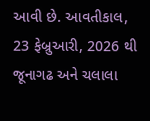આવી છે. આવતીકાલ, 23 ફેબ્રુઆરી, 2026 થી જૂનાગઢ અને ચલાલા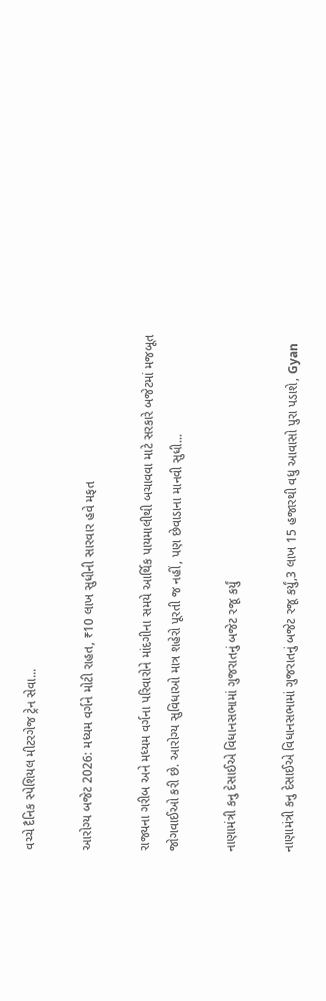વચ્ચે દૈનિક સ્પેશિયલ મીટરગેજ ટ્રેન સેવા...

આરોગ્ય બજેટ 2026: મધ્યમ વર્ગને મોટી રાહત, ₹10 લાખ સુધીની સારવાર હવે મફત

રાજ્યના ગરીબ અને મધ્યમ વર્ગના પરિવારોને માંદગીના સમયે આર્થિક પાયમાલીથી બચાવવા માટે સરકારે બજેટમાં મજબૂત જોગવાઈઓ કરી છે. આરોગ્ય સુવિધાઓ માત્ર શહેરો પૂરતી જ નહીં, પણ છેવાડાના માનવી સુધી...

નાણામંત્રી કનુ દેસાઈએ વિધાનસભામાં ગુજરાતનું બજેટ રજૂ કર્યું

નાણામંત્રી કનુ દેસાઈએ વિધાનસભામાં ગુજરાતનું બજેટ રજૂ કર્યું,3 લાખ 15 હજારથી વધુ આવાસો પુરા પડાશે, Gyan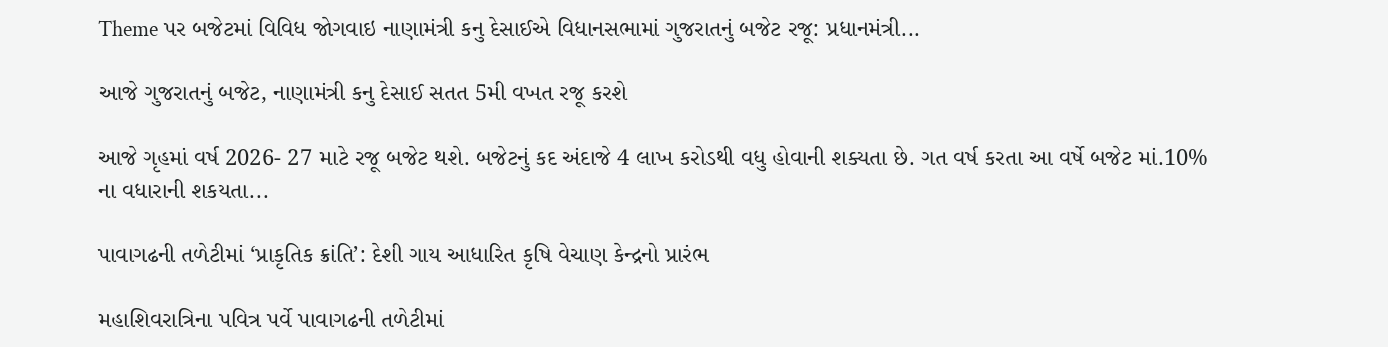Theme પર બજેટમાં વિવિધ જોગવાઇ નાણામંત્રી કનુ દેસાઈએ વિધાનસભામાં ગુજરાતનું બજેટ રજૂ: પ્રધાનમંત્રી...

આજે ગુજરાતનું બજેટ, નાણામંત્રી કનુ દેસાઈ સતત 5મી વખત રજૂ કરશે

આજે ગૃહમાં વર્ષ 2026- 27 માટે રજૂ બજેટ થશે. બજેટનું કદ અંદાજે 4 લાખ કરોડથી વધુ હોવાની શક્યતા છે. ગત વર્ષ કરતા આ વર્ષે બજેટ માં.10% ના વધારાની શકયતા...

પાવાગઢની તળેટીમાં ‘પ્રાકૃતિક ક્રાંતિ’: દેશી ગાય આધારિત કૃષિ વેચાણ કેન્દ્રનો પ્રારંભ

મહાશિવરાત્રિના પવિત્ર પર્વે પાવાગઢની તળેટીમાં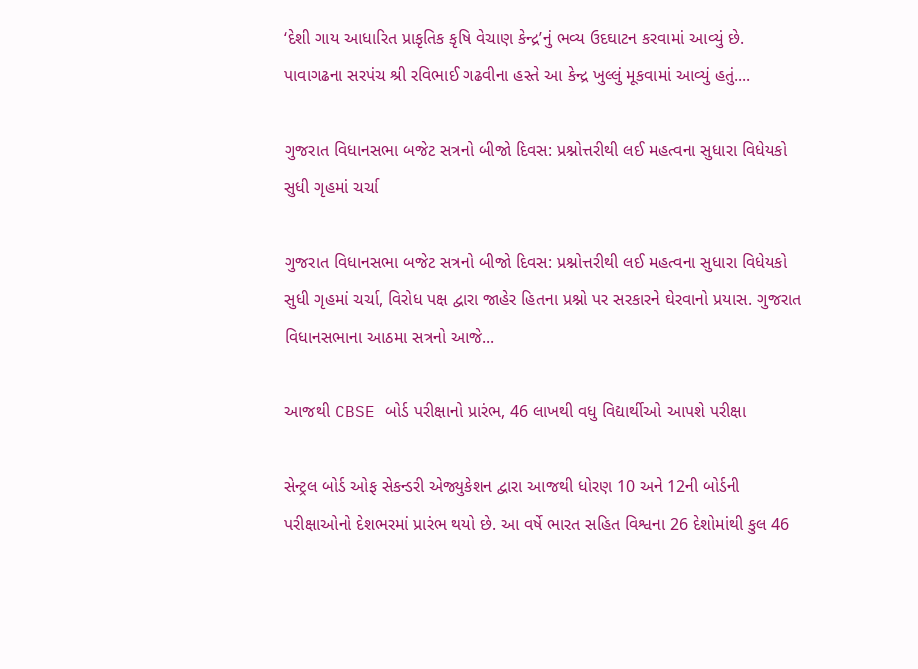‘દેશી ગાય આધારિત પ્રાકૃતિક કૃષિ વેચાણ કેન્દ્ર’નું ભવ્ય ઉદઘાટન કરવામાં આવ્યું છે. પાવાગઢના સરપંચ શ્રી રવિભાઈ ગઢવીના હસ્તે આ કેન્દ્ર ખુલ્લું મૂકવામાં આવ્યું હતું....

ગુજરાત વિધાનસભા બજેટ સત્રનો બીજો દિવસ: પ્રશ્નોત્તરીથી લઈ મહત્વના સુધારા વિધેયકો સુધી ગૃહમાં ચર્ચા

ગુજરાત વિધાનસભા બજેટ સત્રનો બીજો દિવસ: પ્રશ્નોત્તરીથી લઈ મહત્વના સુધારા વિધેયકો સુધી ગૃહમાં ચર્ચા, વિરોધ પક્ષ દ્વારા જાહેર હિતના પ્રશ્નો પર સરકારને ઘેરવાનો પ્રયાસ. ગુજરાત વિધાનસભાના આઠમા સત્રનો આજે...

આજથી CBSE બોર્ડ પરીક્ષાનો પ્રારંભ, 46 લાખથી વધુ વિદ્યાર્થીઓ આપશે પરીક્ષા

સેન્ટ્રલ બોર્ડ ઓફ સેકન્ડરી એજ્યુકેશન દ્વારા આજથી ધોરણ 10 અને 12ની બોર્ડની પરીક્ષાઓનો દેશભરમાં પ્રારંભ થયો છે. આ વર્ષે ભારત સહિત વિશ્વના 26 દેશોમાંથી કુલ 46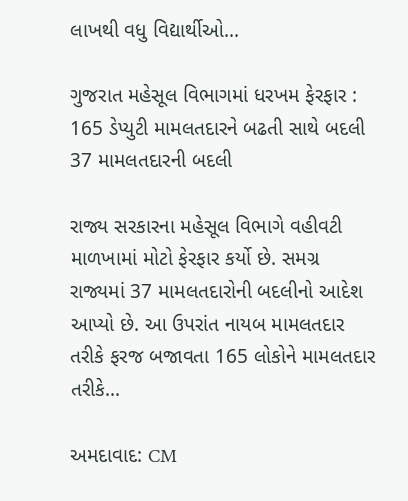લાખથી વધુ વિદ્યાર્થીઓ...

ગુજરાત મહેસૂલ વિભાગમાં ધરખમ ફેરફાર : 165 ડેપ્યુટી મામલતદારને બઢતી સાથે બદલી 37 મામલતદારની બદલી

રાજ્ય સરકારના મહેસૂલ વિભાગે વહીવટી માળખામાં મોટો ફેરફાર કર્યો છે. સમગ્ર રાજ્યમાં 37 મામલતદારોની બદલીનો આદેશ આપ્યો છે. આ ઉપરાંત નાયબ મામલતદાર તરીકે ફરજ બજાવતા 165 લોકોને મામલતદાર તરીકે...

અમદાવાદ: CM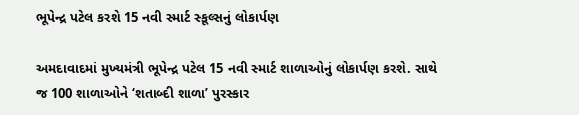ભૂપેન્દ્ર પટેલ કરશે 15 નવી સ્માર્ટ સ્કૂલ્સનું લોકાર્પણ

અમદાવાદમાં મુખ્યમંત્રી ભૂપેન્દ્ર પટેલ 15 નવી સ્માર્ટ શાળાઓનું લોકાર્પણ કરશે. સાથે જ 100 શાળાઓને ‘શતાબ્દી શાળા’ પુરસ્કાર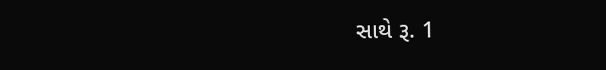સાથે રૂ. 1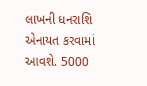લાખની ધનરાશિ એનાયત કરવામાં આવશે. 5000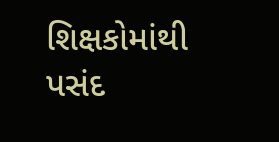શિક્ષકોમાંથી પસંદ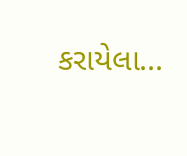કરાયેલા...